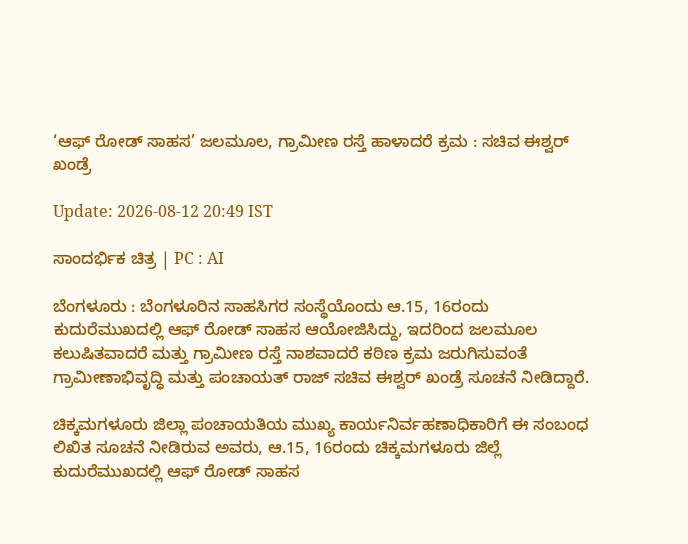‘ಆಫ್ ರೋಡ್ ಸಾಹಸ’ ಜಲಮೂಲ, ಗ್ರಾಮೀಣ ರಸ್ತೆ ಹಾಳಾದರೆ ಕ್ರಮ : ಸಚಿವ ಈಶ್ವರ್ ಖಂಡ್ರೆ

Update: 2026-08-12 20:49 IST

ಸಾಂದರ್ಭಿಕ ಚಿತ್ರ | PC : AI

ಬೆಂಗಳೂರು : ಬೆಂಗಳೂರಿನ ಸಾಹಸಿಗರ ಸಂಸ್ಥೆಯೊಂದು ಆ.15, 16ರಂದು ಕುದುರೆಮುಖದಲ್ಲಿ ಆಫ್ ರೋಡ್ ಸಾಹಸ ಆಯೋಜಿಸಿದ್ದು, ಇದರಿಂದ ಜಲಮೂಲ ಕಲುಷಿತವಾದರೆ ಮತ್ತು ಗ್ರಾಮೀಣ ರಸ್ತೆ ನಾಶವಾದರೆ ಕಠಿಣ ಕ್ರಮ ಜರುಗಿಸುವಂತೆ ಗ್ರಾಮೀಣಾಭಿವೃದ್ಧಿ ಮತ್ತು ಪಂಚಾಯತ್ ರಾಜ್ ಸಚಿವ ಈಶ್ವರ್ ಖಂಡ್ರೆ ಸೂಚನೆ ನೀಡಿದ್ದಾರೆ.

ಚಿಕ್ಕಮಗಳೂರು ಜಿಲ್ಲಾ ಪಂಚಾಯತಿಯ ಮುಖ್ಯ ಕಾರ್ಯನಿರ್ವಹಣಾಧಿಕಾರಿಗೆ ಈ ಸಂಬಂಧ ಲಿಖಿತ ಸೂಚನೆ ನೀಡಿರುವ ಅವರು, ಆ.15, 16ರಂದು ಚಿಕ್ಕಮಗಳೂರು ಜಿಲ್ಲೆ ಕುದುರೆಮುಖದಲ್ಲಿ ಆಫ್ ರೋಡ್ ಸಾಹಸ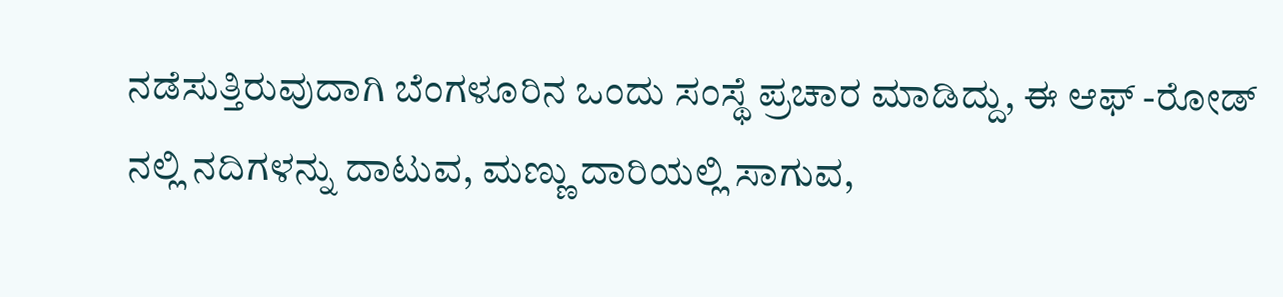ನಡೆಸುತ್ತಿರುವುದಾಗಿ ಬೆಂಗಳೂರಿನ ಒಂದು ಸಂಸ್ಥೆ ಪ್ರಚಾರ ಮಾಡಿದ್ದು, ಈ ಆಫ್ -ರೋಡ್ ನಲ್ಲಿ ನದಿಗಳನ್ನು ದಾಟುವ, ಮಣ್ಣು ದಾರಿಯಲ್ಲಿ ಸಾಗುವ,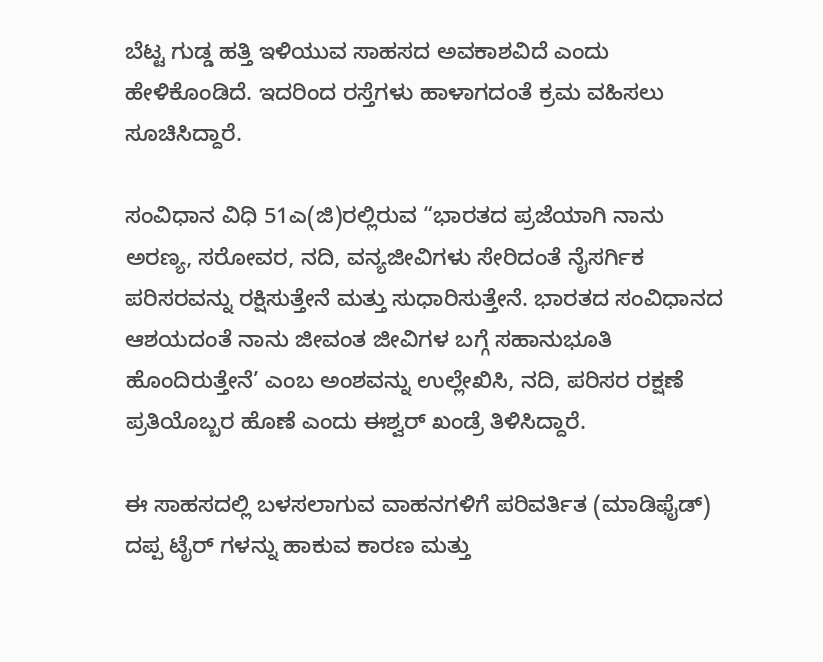ಬೆಟ್ಟ ಗುಡ್ಡ ಹತ್ತಿ ಇಳಿಯುವ ಸಾಹಸದ ಅವಕಾಶವಿದೆ ಎಂದು ಹೇಳಿಕೊಂಡಿದೆ. ಇದರಿಂದ ರಸ್ತೆಗಳು ಹಾಳಾಗದಂತೆ ಕ್ರಮ ವಹಿಸಲು ಸೂಚಿಸಿದ್ದಾರೆ.

ಸಂವಿಧಾನ ವಿಧಿ 51ಎ(ಜಿ)ರಲ್ಲಿರುವ “ಭಾರತದ ಪ್ರಜೆಯಾಗಿ ನಾನು ಅರಣ್ಯ, ಸರೋವರ, ನದಿ, ವನ್ಯಜೀವಿಗಳು ಸೇರಿದಂತೆ ನೈಸರ್ಗಿಕ ಪರಿಸರವನ್ನು ರಕ್ಷಿಸುತ್ತೇನೆ ಮತ್ತು ಸುಧಾರಿಸುತ್ತೇನೆ. ಭಾರತದ ಸಂವಿಧಾನದ ಆಶಯದಂತೆ ನಾನು ಜೀವಂತ ಜೀವಿಗಳ ಬಗ್ಗೆ ಸಹಾನುಭೂತಿ ಹೊಂದಿರುತ್ತೇನೆ’ ಎಂಬ ಅಂಶವನ್ನು ಉಲ್ಲೇಖಿಸಿ, ನದಿ, ಪರಿಸರ ರಕ್ಷಣೆ ಪ್ರತಿಯೊಬ್ಬರ ಹೊಣೆ ಎಂದು ಈಶ್ವರ್ ಖಂಡ್ರೆ ತಿಳಿಸಿದ್ದಾರೆ.

ಈ ಸಾಹಸದಲ್ಲಿ ಬಳಸಲಾಗುವ ವಾಹನಗಳಿಗೆ ಪರಿವರ್ತಿತ (ಮಾಡಿಫೈಡ್) ದಪ್ಪ ಟೈರ್ ಗಳನ್ನು ಹಾಕುವ ಕಾರಣ ಮತ್ತು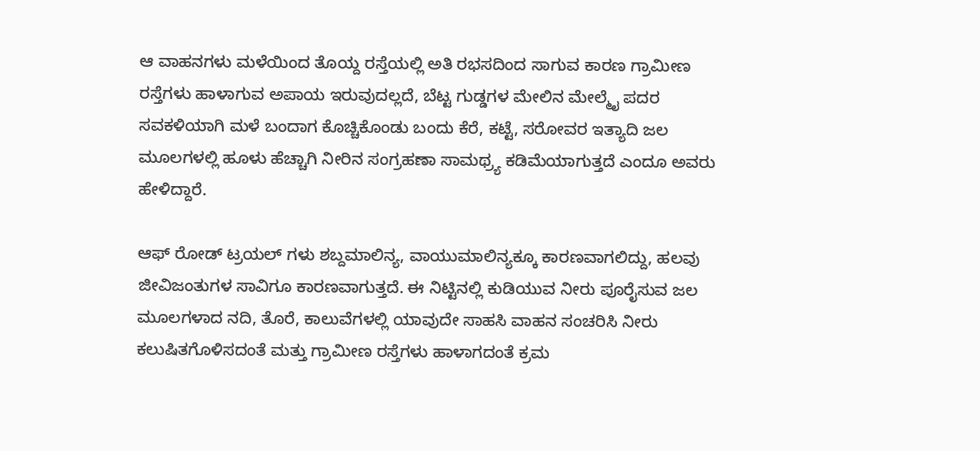ಆ ವಾಹನಗಳು ಮಳೆಯಿಂದ ತೊಯ್ದ ರಸ್ತೆಯಲ್ಲಿ ಅತಿ ರಭಸದಿಂದ ಸಾಗುವ ಕಾರಣ ಗ್ರಾಮೀಣ ರಸ್ತೆಗಳು ಹಾಳಾಗುವ ಅಪಾಯ ಇರುವುದಲ್ಲದೆ, ಬೆಟ್ಟ ಗುಡ್ಡಗಳ ಮೇಲಿನ ಮೇಲ್ಮೈ ಪದರ ಸವಕಳಿಯಾಗಿ ಮಳೆ ಬಂದಾಗ ಕೊಚ್ಚಿಕೊಂಡು ಬಂದು ಕೆರೆ, ಕಟ್ಟೆ, ಸರೋವರ ಇತ್ಯಾದಿ ಜಲ ಮೂಲಗಳಲ್ಲಿ ಹೂಳು ಹೆಚ್ಚಾಗಿ ನೀರಿನ ಸಂಗ್ರಹಣಾ ಸಾಮಥ್ರ್ಯ ಕಡಿಮೆಯಾಗುತ್ತದೆ ಎಂದೂ ಅವರು ಹೇಳಿದ್ದಾರೆ.

ಆಫ್ ರೋಡ್ ಟ್ರಯಲ್ ಗಳು ಶಬ್ದಮಾಲಿನ್ಯ, ವಾಯುಮಾಲಿನ್ಯಕ್ಕೂ ಕಾರಣವಾಗಲಿದ್ದು, ಹಲವು ಜೀವಿಜಂತುಗಳ ಸಾವಿಗೂ ಕಾರಣವಾಗುತ್ತದೆ. ಈ ನಿಟ್ಟಿನಲ್ಲಿ ಕುಡಿಯುವ ನೀರು ಪೂರೈಸುವ ಜಲ ಮೂಲಗಳಾದ ನದಿ, ತೊರೆ, ಕಾಲುವೆಗಳಲ್ಲಿ ಯಾವುದೇ ಸಾಹಸಿ ವಾಹನ ಸಂಚರಿಸಿ ನೀರು ಕಲುಷಿತಗೊಳಿಸದಂತೆ ಮತ್ತು ಗ್ರಾಮೀಣ ರಸ್ತೆಗಳು ಹಾಳಾಗದಂತೆ ಕ್ರಮ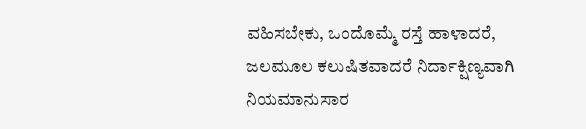ವಹಿಸಬೇಕು, ಒಂದೊಮ್ಮೆ ರಸ್ತೆ ಹಾಳಾದರೆ, ಜಲಮೂಲ ಕಲುಷಿತವಾದರೆ ನಿರ್ದಾಕ್ಷಿಣ್ಯವಾಗಿ ನಿಯಮಾನುಸಾರ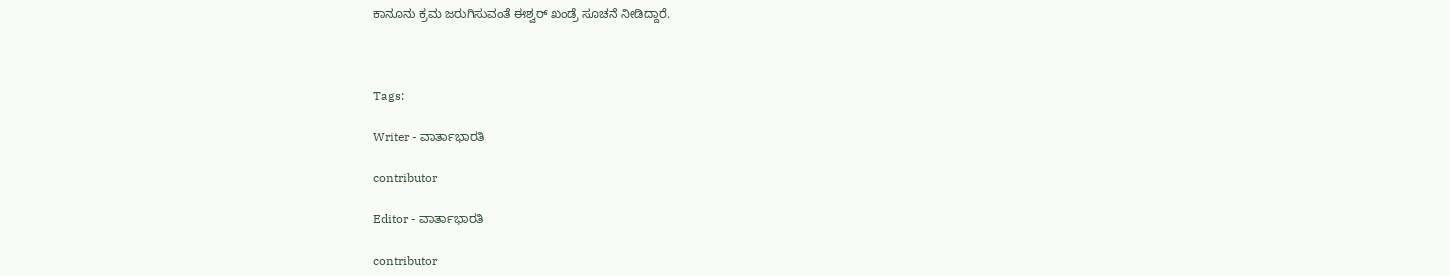ಕಾನೂನು ಕ್ರಮ ಜರುಗಿಸುವಂತೆ ಈಶ್ವರ್ ಖಂಡ್ರೆ ಸೂಚನೆ ನೀಡಿದ್ದಾರೆ.



Tags:

Writer - ವಾರ್ತಾಭಾರತಿ

contributor

Editor - ವಾರ್ತಾಭಾರತಿ

contributor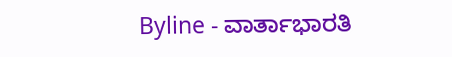Byline - ವಾರ್ತಾಭಾರತಿ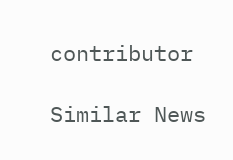contributor

Similar News